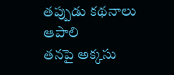తప్పుడు కథనాలు ఆపాలి
తనపై అక్కసు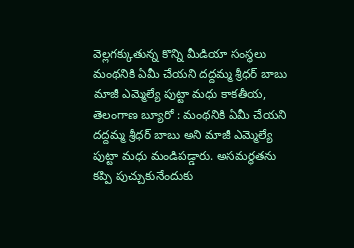వెల్లగక్కుతున్న కొన్ని మీడియా సంస్థలు మంథనికి ఏమీ చేయని దద్దమ్మ శ్రీధర్ బాబు మాజీ ఎమ్మెల్యే పుట్టా మధు కాకతీయ, తెలంగాణ బ్యూరో : మంథనికి ఏమీ చేయని దద్దమ్మ శ్రీధర్ బాబు అని మాజీ ఎమ్మెల్యే పుట్టా మధు మండిపడ్డారు. అసమర్థతను కప్పి పుచ్చుకునేందుకు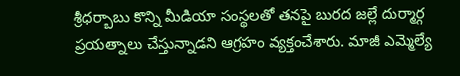శ్రీధర్బాబు కొన్ని మీడియా సంస్థలతో తనపై బురద జల్లే దుర్మార్గ ప్రయత్నాలు చేస్తున్నాడని ఆగ్రహం వ్యక్తంచేశారు. మాజీ ఎమ్మెల్యే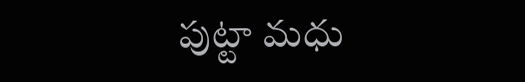పుట్టా మధు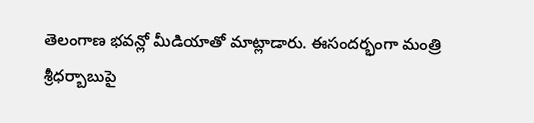తెలంగాణ భవన్లో మీడియాతో మాట్లాడారు. ఈసందర్భంగా మంత్రి శ్రీధర్బాబుపై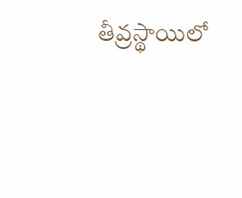తీవ్రస్థాయిలో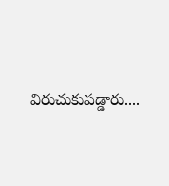విరుచుకుపడ్డారు....